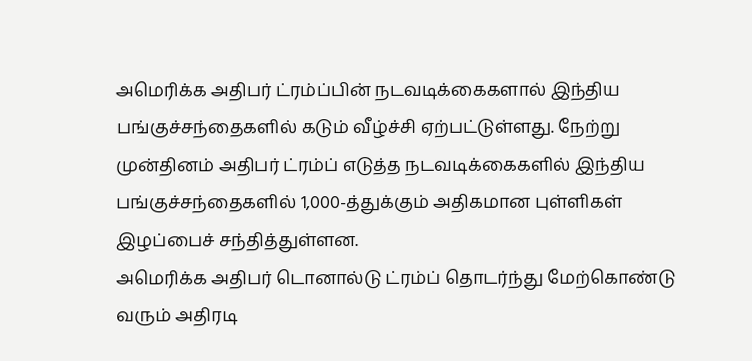அமெரிக்க அதிபர் ட்ரம்ப்பின் நடவடிக்கைகளால் இந்திய பங்குச்சந்தைகளில் கடும் வீழ்ச்சி ஏற்பட்டுள்ளது. நேற்று முன்தினம் அதிபர் ட்ரம்ப் எடுத்த நடவடிக்கைகளில் இந்திய பங்குச்சந்தைகளில் 1,000-த்துக்கும் அதிகமான புள்ளிகள் இழப்பைச் சந்தித்துள்ளன.
அமெரிக்க அதிபர் டொனால்டு ட்ரம்ப் தொடர்ந்து மேற்கொண்டு வரும் அதிரடி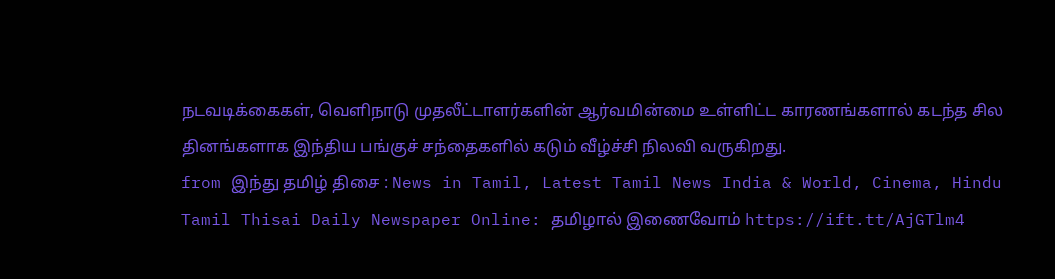நடவடிக்கைகள், வெளிநாடு முதலீட்டாளர்களின் ஆர்வமின்மை உள்ளிட்ட காரணங்களால் கடந்த சில தினங்களாக இந்திய பங்குச் சந்தைகளில் கடும் வீழ்ச்சி நிலவி வருகிறது.
from இந்து தமிழ் திசை : News in Tamil, Latest Tamil News India & World, Cinema, Hindu Tamil Thisai Daily Newspaper Online: தமிழால் இணைவோம் https://ift.tt/AjGTlm4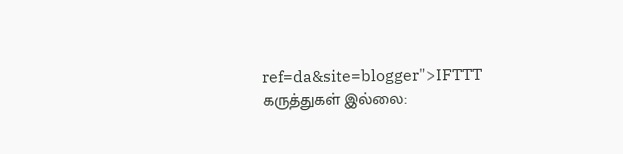ref=da&site=blogger">IFTTT
கருத்துகள் இல்லை: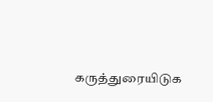கருத்துரையிடுக